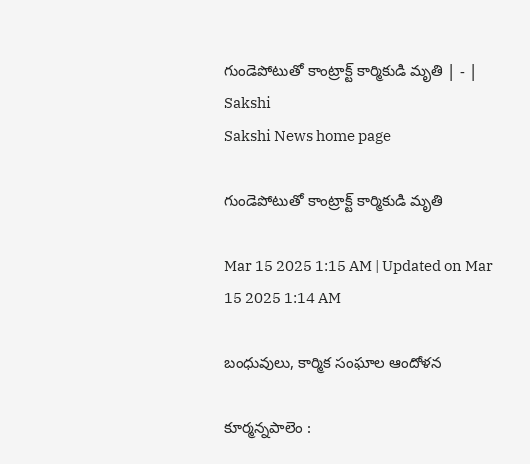గుండెపోటుతో కాంట్రాక్ట్‌ కార్మికుడి మృతి | - | Sakshi
Sakshi News home page

గుండెపోటుతో కాంట్రాక్ట్‌ కార్మికుడి మృతి

Mar 15 2025 1:15 AM | Updated on Mar 15 2025 1:14 AM

బంధువులు, కార్మిక సంఘాల ఆందోళన

కూర్మన్నపాలెం :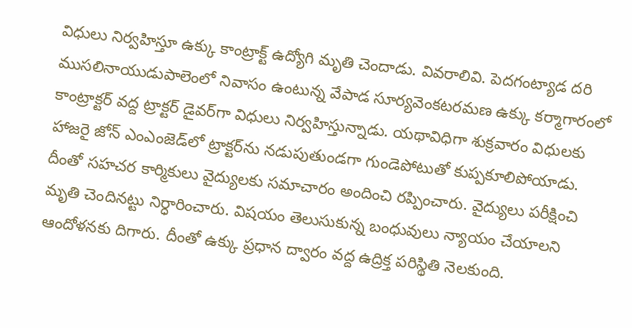విధులు నిర్వహిస్తూ ఉక్కు కాంట్రాక్ట్‌ ఉద్యోగి మృతి చెందాడు. వివరాలివి. పెదగంట్యాడ దరి ముసలినాయుడుపాలెంలో నివాసం ఉంటున్న వేపాడ సూర్యవెంకటరమణ ఉక్కు కర్మాగారంలో కాంట్రాక్టర్‌ వద్ద ట్రాక్టర్‌ డైవర్‌గా విధులు నిర్వహిస్తున్నాడు. యథావిధిగా శుక్రవారం విధులకు హాజరై జోన్‌ ఎంఎంజెడ్‌లో ట్రాక్టర్‌ను నడుపుతుండగా గుండెపోటుతో కుప్పకూలిపోయాడు. దీంతో సహచర కార్మికులు వైద్యులకు సమాచారం అందించి రప్పించారు. వైద్యులు పరీక్షించి మృతి చెందినట్టు నిర్ధారించారు. విషయం తెలుసుకున్న బంధువులు న్యాయం చేయాలని ఆందోళనకు దిగారు. దీంతో ఉక్కు ప్రధాన ద్వారం వద్ద ఉద్రిక్త పరిస్థితి నెలకుంది.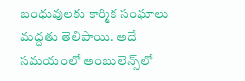బంధువులకు కార్మిక సంఘాలు మద్దతు తెలిపాయి. అదే సమయంలో అంబులెన్స్‌లో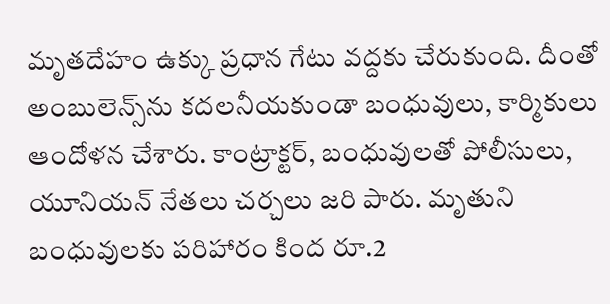మృతదేహం ఉక్కు ప్రధాన గేటు వద్దకు చేరుకుంది. దీంతో అంబులెన్స్‌ను కదలనీయకుండా బంధువులు, కార్మికులు ఆందోళన చేశారు. కాంట్రాక్టర్‌, బంధువులతో పోలీసులు, యూనియన్‌ నేతలు చర్చలు జరి పారు. మృతుని బంధువులకు పరిహారం కింద రూ.2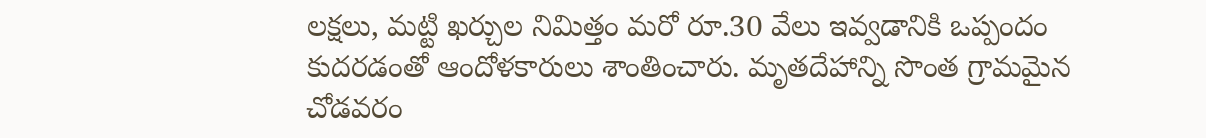లక్షలు, మట్టి ఖర్చుల నిమిత్తం మరో రూ.30 వేలు ఇవ్వడానికి ఒప్పందం కుదరడంతో ఆందోళకారులు శాంతించారు. మృతదేహాన్ని సొంత గ్రామమైన చోడవరం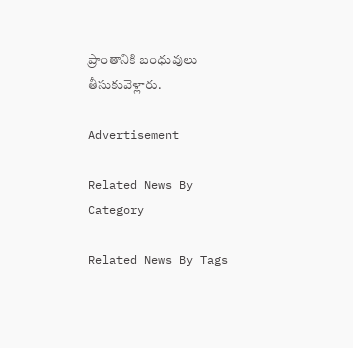ప్రాంతానికి బంధువులు తీసుకువెళ్లారు.

Advertisement

Related News By Category

Related News By Tags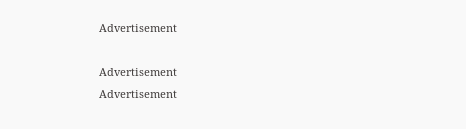Advertisement

Advertisement
Advertisement